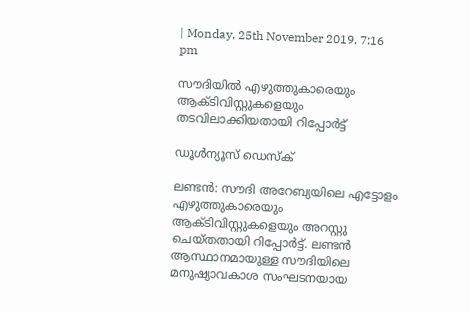| Monday, 25th November 2019, 7:16 pm

സൗദിയില്‍ എഴുത്തുകാരെയും ആക്ടിവിസ്റ്റുകളെയും തടവിലാക്കിയതായി റിപ്പോര്‍ട്ട്

ഡൂള്‍ന്യൂസ് ഡെസ്‌ക്

ലണ്ടന്‍: സൗദി അറേബ്യയിലെ എട്ടോളം എഴുത്തുകാരെയും ആക്ടിവിസ്റ്റുകളെയും അറസ്റ്റു ചെയ്തതായി റിപ്പോര്‍ട്ട്. ലണ്ടന്‍ ആസ്ഥാനമായുള്ള സൗദിയിലെ മനുഷ്യാവകാശ സംഘടനയായ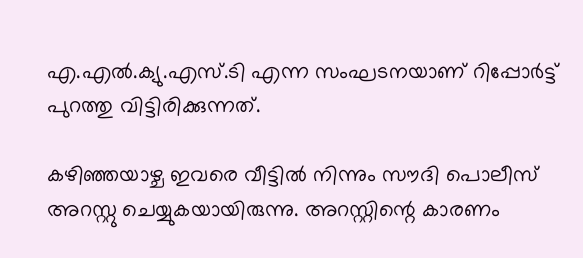എ.എല്‍.ക്യു.എസ്.ടി എന്ന സംഘടനയാണ് റിപ്പോര്‍ട്ട് പുറത്തു വിട്ടിരിക്കുന്നത്.

കഴിഞ്ഞയാഴ്ച ഇവരെ വീട്ടില്‍ നിന്നും സൗദി പൊലീസ് അറസ്റ്റു ചെയ്യുകയായിരുന്നു. അറസ്റ്റിന്റെ കാരണം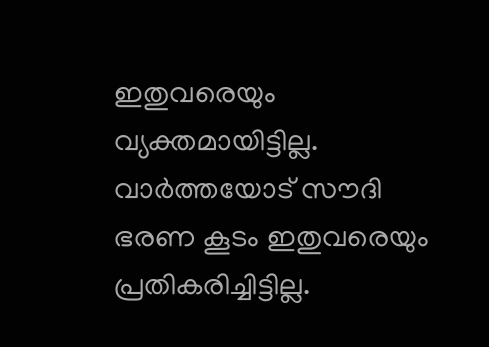ഇതുവരെയും വ്യക്തമായിട്ടില്ല. വാര്‍ത്തയോട് സൗദി ഭരണ കൂടം ഇതുവരെയും പ്രതികരിച്ചിട്ടില്ല.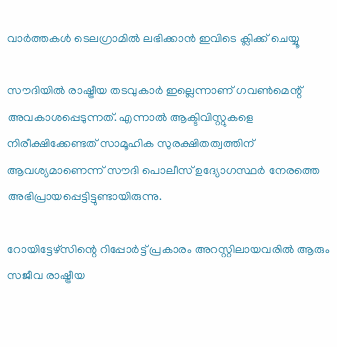വാര്‍ത്തകള്‍ ടെലഗ്രാമില്‍ ലഭിക്കാന്‍ ഇവിടെ ക്ലിക്ക് ചെയ്യൂ

സൗദിയില്‍ രാഷ്ട്രീയ തടവുകാര്‍ ഇല്ലെന്നാണ് ഗവണ്‍മെന്റ് അവകാശപ്പെടുന്നത്. എന്നാല്‍ ആക്ടിവിസ്റ്റുകളെ നിരീക്ഷിക്കേണ്ടത് സാമൂഹിക സുരക്ഷിതത്വത്തിന് ആവശ്യമാണെന്ന് സൗദി പൊലീസ് ഉദ്യോഗസ്ഥര്‍ നേരത്തെ അഭിപ്രായപ്പെട്ടിട്ടുണ്ടായിരുന്നു.

റോയിട്ടേഴ്‌സിന്റെ റിപ്പോര്‍ട്ട് പ്രകാരം അറസ്റ്റിലായവരില്‍ ആരും സജീവ രാഷ്ട്രീയ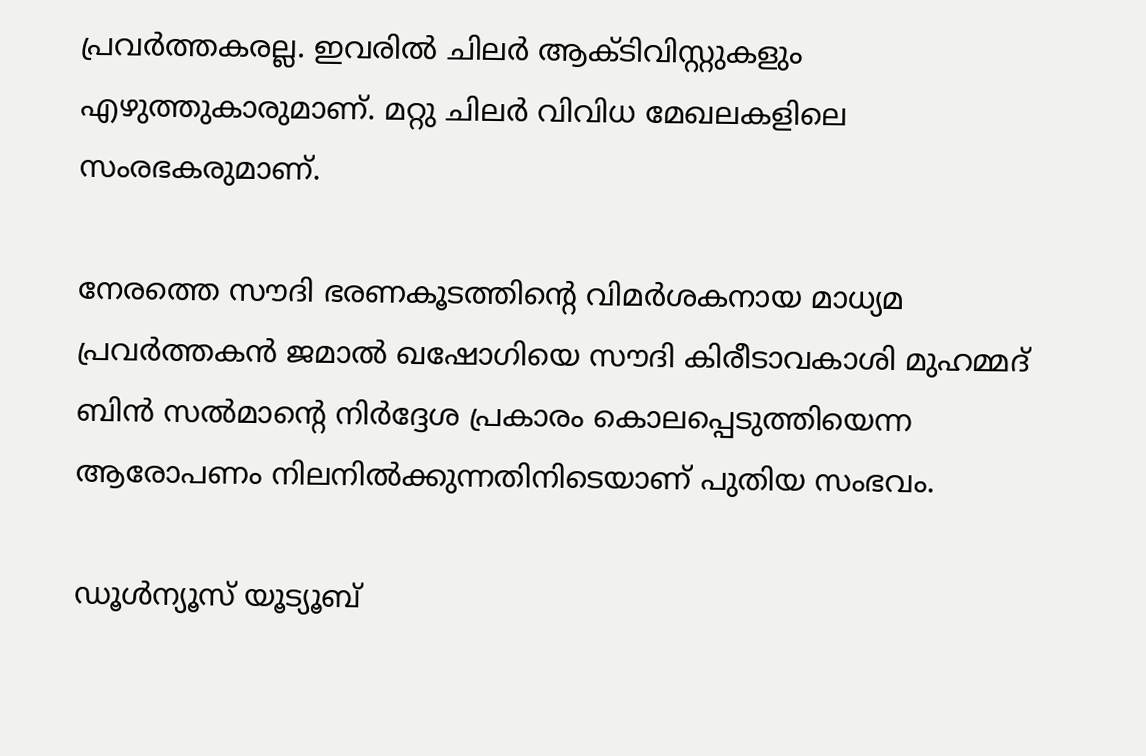പ്രവര്‍ത്തകരല്ല. ഇവരില്‍ ചിലര്‍ ആക്ടിവിസ്റ്റുകളും എഴുത്തുകാരുമാണ്. മറ്റു ചിലര്‍ വിവിധ മേഖലകളിലെ സംരഭകരുമാണ്.

നേരത്തെ സൗദി ഭരണകൂടത്തിന്റെ വിമര്‍ശകനായ മാധ്യമ പ്രവര്‍ത്തകന്‍ ജമാല്‍ ഖഷോഗിയെ സൗദി കിരീടാവകാശി മുഹമ്മദ് ബിന്‍ സല്‍മാന്റെ നിര്‍ദ്ദേശ പ്രകാരം കൊലപ്പെടുത്തിയെന്ന ആരോപണം നിലനില്‍ക്കുന്നതിനിടെയാണ് പുതിയ സംഭവം.

ഡൂൾന്യൂസ് യൂട്യൂബ്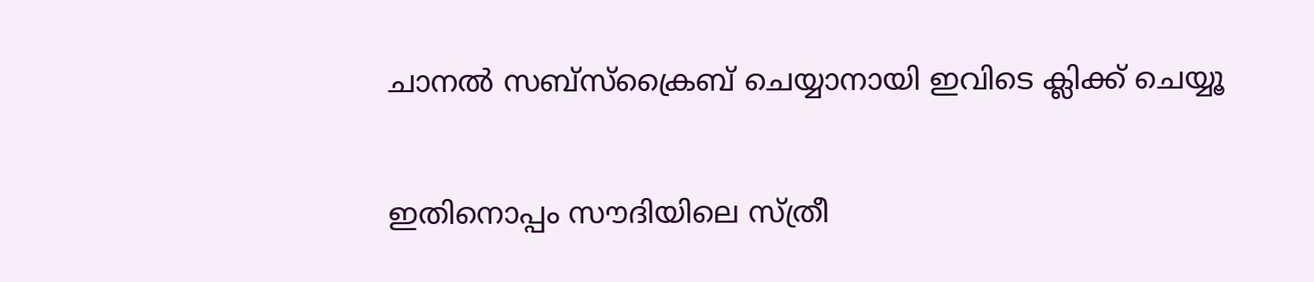ചാനൽ സബ്സ്ക്രൈബ് ചെയ്യാനായി ഇവിടെ ക്ലിക്ക് ചെയ്യൂ

ഇതിനൊപ്പം സൗദിയിലെ സ്ത്രീ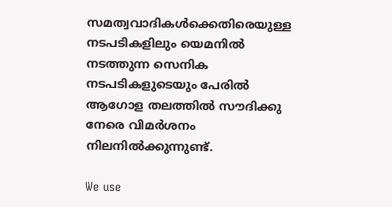സമത്വവാദികള്‍ക്കെതിരെയുള്ള നടപടികളിലും യെമനില്‍ നടത്തുന്ന സെനിക നടപടികളുടെയും പേരില്‍ ആഗോള തലത്തില്‍ സൗദിക്കു നേരെ വിമര്‍ശനം നിലനില്‍ക്കുന്നുണ്ട്.

We use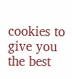cookies to give you the best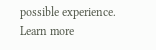possible experience. Learn more